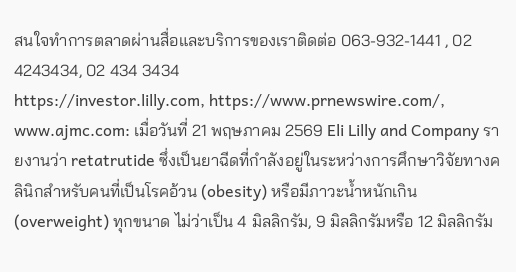สนใจทำการตลาดผ่านสื่อและบริการของเราติดต่อ 063-932-1441 , 02 4243434, 02 434 3434
https://investor.lilly.com, https://www.prnewswire.com/, www.ajmc.com: เมื่อวันที่ 21 พฤษภาคม 2569 Eli Lilly and Company รายงานว่า retatrutide ซึ่งเป็นยาฉีดที่กำลังอยู่ในระหว่างการศึกษาวิจัยทางคลินิกสำหรับคนที่เป็นโรคอ้วน (obesity) หรือมีภาวะน้ำหนักเกิน (overweight) ทุกขนาด ไม่ว่าเป็น 4 มิลลิกรัม, 9 มิลลิกรัมหรือ 12 มิลลิกรัม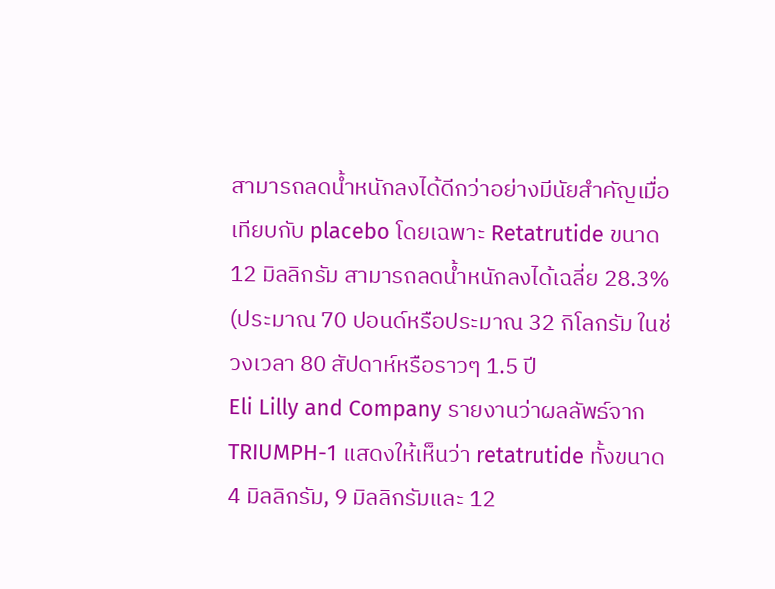สามารถลดน้ำหนักลงได้ดีกว่าอย่างมีนัยสำคัญเมื่อเทียบกับ placebo โดยเฉพาะ Retatrutide ขนาด 12 มิลลิกรัม สามารถลดน้ำหนักลงได้เฉลี่ย 28.3% (ประมาณ 70 ปอนด์หรือประมาณ 32 กิโลกรัม ในช่วงเวลา 80 สัปดาห์หรือราวๆ 1.5 ปี
Eli Lilly and Company รายงานว่าผลลัพธ์จาก TRIUMPH-1 แสดงให้เห็นว่า retatrutide ทั้งขนาด 4 มิลลิกรัม, 9 มิลลิกรัมและ 12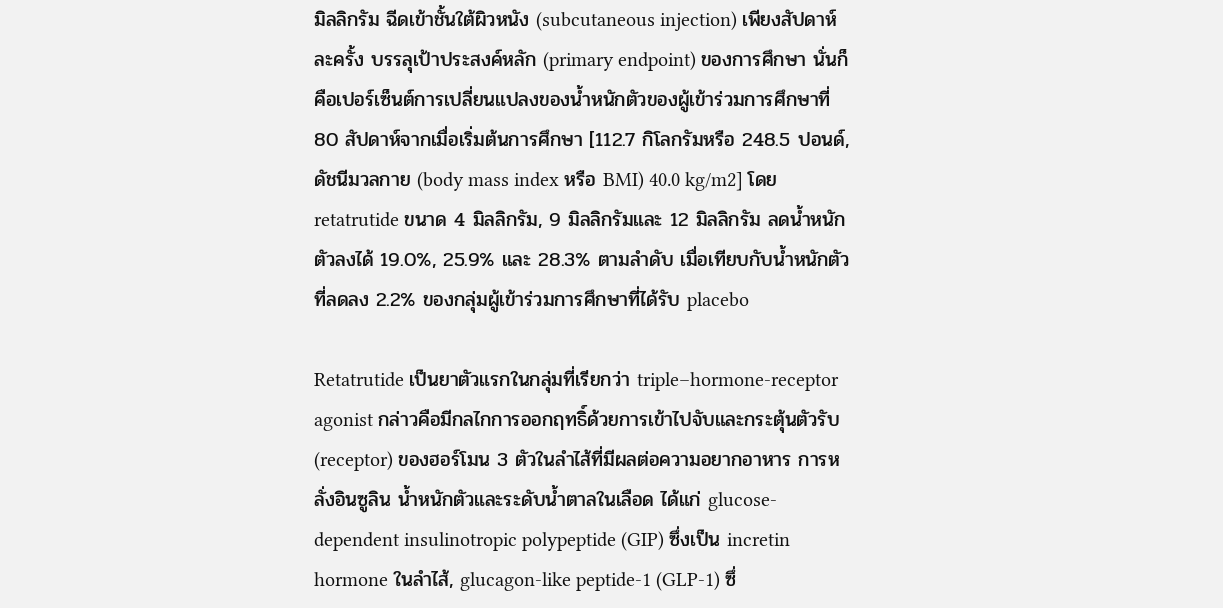มิลลิกรัม ฉีดเข้าชั้นใต้ผิวหนัง (subcutaneous injection) เพียงสัปดาห์ละครั้ง บรรลุเป้าประสงค์หลัก (primary endpoint) ของการศึกษา นั่นก็คือเปอร์เซ็นต์การเปลี่ยนแปลงของน้ำหนักตัวของผู้เข้าร่วมการศึกษาที่ 80 สัปดาห์จากเมื่อเริ่มต้นการศึกษา [112.7 กิโลกรัมหรือ 248.5 ปอนด์, ดัชนีมวลกาย (body mass index หรือ BMI) 40.0 kg/m2] โดย retatrutide ขนาด 4 มิลลิกรัม, 9 มิลลิกรัมและ 12 มิลลิกรัม ลดน้ำหนักตัวลงได้ 19.0%, 25.9% และ 28.3% ตามลำดับ เมื่อเทียบกับน้ำหนักตัวที่ลดลง 2.2% ของกลุ่มผู้เข้าร่วมการศึกษาที่ได้รับ placebo

Retatrutide เป็นยาตัวแรกในกลุ่มที่เรียกว่า triple–hormone-receptor agonist กล่าวคือมีกลไกการออกฤทธิ์ด้วยการเข้าไปจับและกระตุ้นตัวรับ (receptor) ของฮอร์โมน 3 ตัวในลำไส้ที่มีผลต่อความอยากอาหาร การหลั่งอินซูลิน น้ำหนักตัวและระดับน้ำตาลในเลือด ได้แก่ glucose-dependent insulinotropic polypeptide (GIP) ซึ่งเป็น incretin hormone ในลำไส้, glucagon-like peptide-1 (GLP-1) ซึ่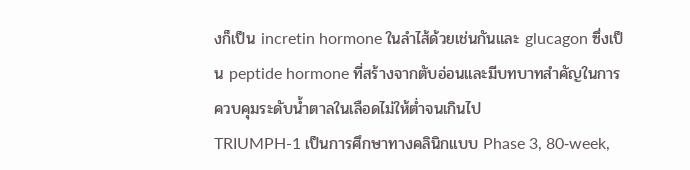งก็เป็น incretin hormone ในลำไส้ด้วยเช่นกันและ glucagon ซึ่งเป็น peptide hormone ที่สร้างจากตับอ่อนและมีบทบาทสำคัญในการควบคุมระดับน้ำตาลในเลือดไม่ให้ต่ำจนเกินไป
TRIUMPH-1 เป็นการศึกษาทางคลินิกแบบ Phase 3, 80‑week,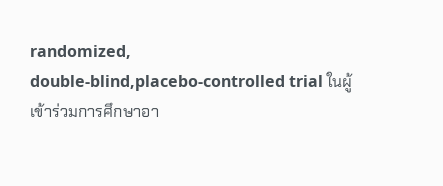randomized, double‑blind,placebo‑controlled trial ในผู้เข้าร่วมการศึกษาอา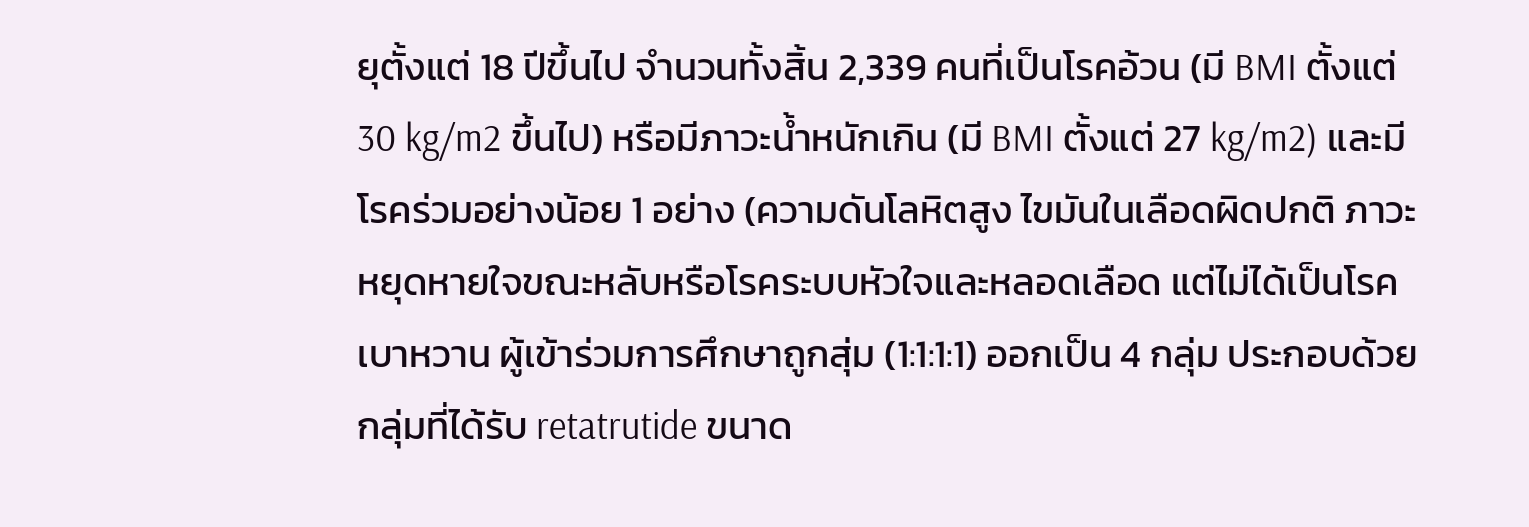ยุตั้งแต่ 18 ปีขึ้นไป จำนวนทั้งสิ้น 2,339 คนที่เป็นโรคอ้วน (มี BMI ตั้งแต่ 30 kg/m2 ขึ้นไป) หรือมีภาวะน้ำหนักเกิน (มี BMI ตั้งแต่ 27 kg/m2) และมีโรคร่วมอย่างน้อย 1 อย่าง (ความดันโลหิตสูง ไขมันในเลือดผิดปกติ ภาวะหยุดหายใจขณะหลับหรือโรคระบบหัวใจและหลอดเลือด แต่ไม่ได้เป็นโรคเบาหวาน ผู้เข้าร่วมการศึกษาถูกสุ่ม (1:1:1:1) ออกเป็น 4 กลุ่ม ประกอบด้วยกลุ่มที่ได้รับ retatrutide ขนาด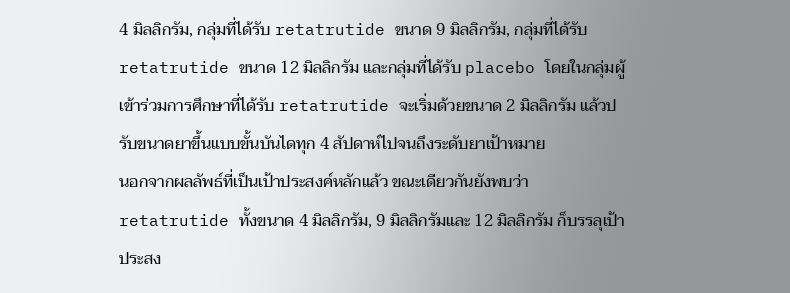4 มิลลิกรัม, กลุ่มที่ได้รับ retatrutide ขนาด 9 มิลลิกรัม, กลุ่มที่ได้รับ retatrutide ขนาด 12 มิลลิกรัม และกลุ่มที่ได้รับ placebo โดยในกลุ่มผู้เข้าร่วมการศึกษาที่ได้รับ retatrutide จะเริ่มด้วยขนาด 2 มิลลิกรัม แล้วปรับขนาดยาขึ้นแบบขั้นบันไดทุก 4 สัปดาห์ไปจนถึงระดับยาเป้าหมาย
นอกจากผลลัพธ์ที่เป็นเป้าประสงค์หลักแล้ว ขณะเดียวกันยังพบว่า retatrutide ทั้งขนาด 4 มิลลิกรัม, 9 มิลลิกรัมและ 12 มิลลิกรัม ก็บรรลุเป้าประสง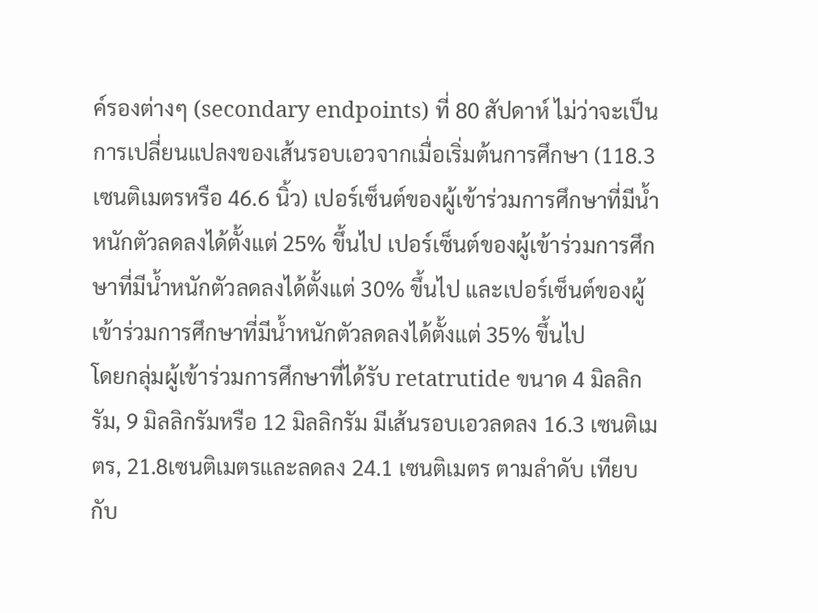ค์รองต่างๆ (secondary endpoints) ที่ 80 สัปดาห์ ไม่ว่าจะเป็นการเปลี่ยนแปลงของเส้นรอบเอวจากเมื่อเริ่มต้นการศึกษา (118.3 เซนติเมตรหรือ 46.6 นิ้ว) เปอร์เซ็นต์ของผู้เข้าร่วมการศึกษาที่มีน้ำหนักตัวลดลงได้ตั้งแต่ 25% ขึ้นไป เปอร์เซ็นต์ของผู้เข้าร่วมการศึกษาที่มีน้ำหนักตัวลดลงได้ตั้งแต่ 30% ขึ้นไป และเปอร์เซ็นต์ของผู้เข้าร่วมการศึกษาที่มีน้ำหนักตัวลดลงได้ตั้งแต่ 35% ขึ้นไป
โดยกลุ่มผู้เข้าร่วมการศึกษาที่ได้รับ retatrutide ขนาด 4 มิลลิกรัม, 9 มิลลิกรัมหรือ 12 มิลลิกรัม มีเส้นรอบเอวลดลง 16.3 เซนติเมตร, 21.8เซนติเมตรและลดลง 24.1 เซนติเมตร ตามลำดับ เทียบกับ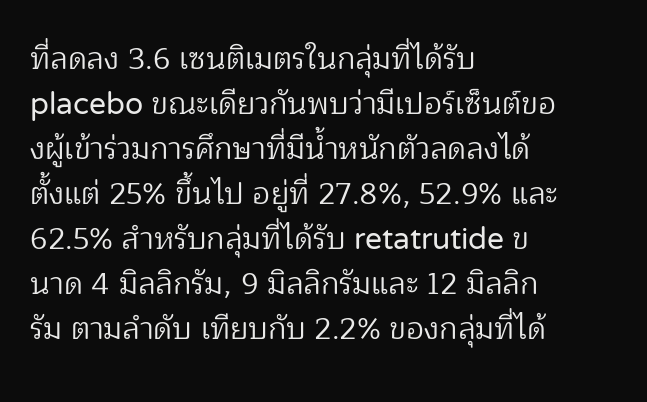ที่ลดลง 3.6 เซนติเมตรในกลุ่มที่ได้รับ placebo ขณะเดียวกันพบว่ามีเปอร์เซ็นต์ของผู้เข้าร่วมการศึกษาที่มีน้ำหนักตัวลดลงได้ตั้งแต่ 25% ขึ้นไป อยู่ที่ 27.8%, 52.9% และ 62.5% สำหรับกลุ่มที่ได้รับ retatrutide ขนาด 4 มิลลิกรัม, 9 มิลลิกรัมและ 12 มิลลิกรัม ตามลำดับ เทียบกับ 2.2% ของกลุ่มที่ได้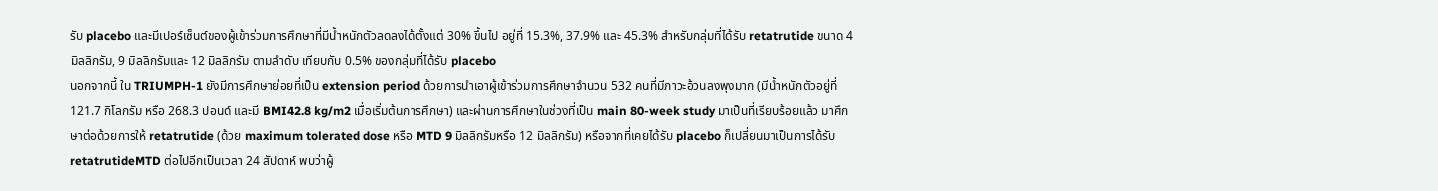รับ placebo และมีเปอร์เซ็นต์ของผู้เข้าร่วมการศึกษาที่มีน้ำหนักตัวลดลงได้ตั้งแต่ 30% ขึ้นไป อยู่ที่ 15.3%, 37.9% และ 45.3% สำหรับกลุ่มที่ได้รับ retatrutide ขนาด 4 มิลลิกรัม, 9 มิลลิกรัมและ 12 มิลลิกรัม ตามลำดับ เทียบกับ 0.5% ของกลุ่มที่ได้รับ placebo
นอกจากนี้ ใน TRIUMPH-1 ยังมีการศึกษาย่อยที่เป็น extension period ด้วยการนำเอาผู้เข้าร่วมการศึกษาจำนวน 532 คนที่มีภาวะอ้วนลงพุงมาก (มีน้ำหนักตัวอยู่ที่ 121.7 กิโลกรัม หรือ 268.3 ปอนด์ และมี BMI42.8 kg/m2 เมื่อเริ่มต้นการศึกษา) และผ่านการศึกษาในช่วงที่เป็น main 80-week study มาเป็นที่เรียบร้อยแล้ว มาศึกษาต่อด้วยการให้ retatrutide (ด้วย maximum tolerated dose หรือ MTD 9 มิลลิกรัมหรือ 12 มิลลิกรัม) หรือจากที่เคยได้รับ placebo ก็เปลี่ยนมาเป็นการได้รับ retatrutideMTD ต่อไปอีกเป็นเวลา 24 สัปดาห์ พบว่าผู้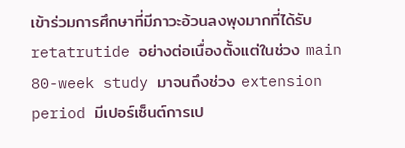เข้าร่วมการศึกษาที่มีภาวะอ้วนลงพุงมากที่ได้รับ retatrutide อย่างต่อเนื่องตั้งแต่ในช่วง main 80-week study มาจนถึงช่วง extension period มีเปอร์เซ็นต์การเป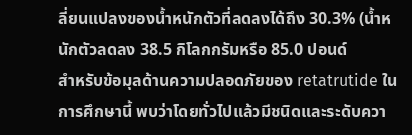ลี่ยนแปลงของน้ำหนักตัวที่ลดลงได้ถึง 30.3% (น้ำหนักตัวลดลง 38.5 กิโลกกรัมหรือ 85.0 ปอนด์
สำหรับข้อมุลด้านความปลอดภัยของ retatrutide ในการศึกษานี้ พบว่าโดยทั่วไปแล้วมีชนิดและระดับควา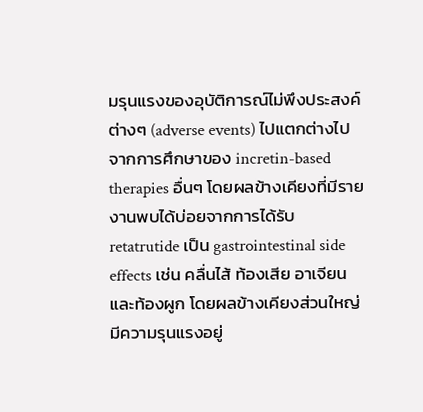มรุนแรงของอุบัติการณ์ไม่พึงประสงค์ต่างๆ (adverse events) ไปแตกต่างไปจากการศึกษาของ incretin-based therapies อื่นๆ โดยผลข้างเคียงที่มีรายงานพบได้บ่อยจากการได้รับ retatrutide เป็น gastrointestinal side effects เช่น คลื่นไส้ ท้องเสีย อาเจียนและท้องผูก โดยผลข้างเคียงส่วนใหญ่มีความรุนแรงอยู่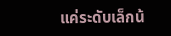แค่ระดับเล็กน้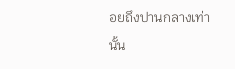อยถึงปานกลางเท่านั้น